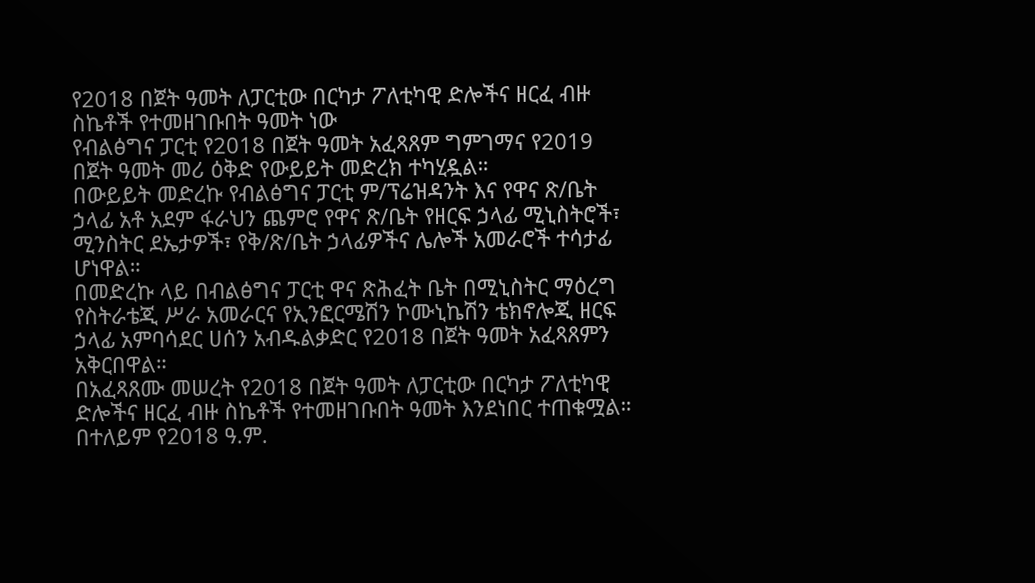የ2018 በጀት ዓመት ለፓርቲው በርካታ ፖለቲካዊ ድሎችና ዘርፈ ብዙ ስኬቶች የተመዘገቡበት ዓመት ነው
የብልፅግና ፓርቲ የ2018 በጀት ዓመት አፈጻጸም ግምገማና የ2019 በጀት ዓመት መሪ ዕቅድ የውይይት መድረክ ተካሂዷል።
በውይይት መድረኩ የብልፅግና ፓርቲ ም/ፕሬዝዳንት እና የዋና ጽ/ቤት ኃላፊ አቶ አደም ፋራህን ጨምሮ የዋና ጽ/ቤት የዘርፍ ኃላፊ ሚኒስትሮች፣ ሚንስትር ደኤታዎች፣ የቅ/ጽ/ቤት ኃላፊዎችና ሌሎች አመራሮች ተሳታፊ ሆነዋል።
በመድረኩ ላይ በብልፅግና ፓርቲ ዋና ጽሕፈት ቤት በሚኒስትር ማዕረግ የስትራቴጂ ሥራ አመራርና የኢንፎርሜሽን ኮሙኒኬሽን ቴክኖሎጂ ዘርፍ ኃላፊ አምባሳደር ሀሰን አብዱልቃድር የ2018 በጀት ዓመት አፈጻጸምን አቅርበዋል።
በአፈጻጸሙ መሠረት የ2018 በጀት ዓመት ለፓርቲው በርካታ ፖለቲካዊ ድሎችና ዘርፈ ብዙ ስኬቶች የተመዘገቡበት ዓመት እንደነበር ተጠቁሟል። በተለይም የ2018 ዓ.ም.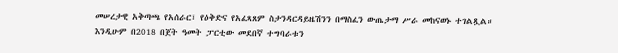መሠረታዊ አቅጣጫ የአሰራር፣ የዕቅድና የአፈጻጸም ስታንዳርዳይዜሽንን በማስፈን ውጤታማ ሥራ መከናወኑ ተገልጿል።
እንዲሁም በ2018 በጀት ዓመት ፓርቲው መደበኛ ተግባራቱን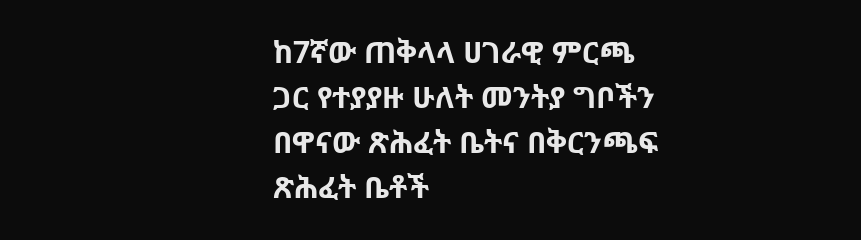ከ7ኛው ጠቅላላ ሀገራዊ ምርጫ ጋር የተያያዙ ሁለት መንትያ ግቦችን በዋናው ጽሕፈት ቤትና በቅርንጫፍ ጽሕፈት ቤቶች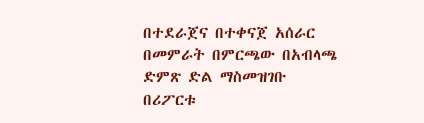በተደራጀና በተቀናጀ አሰራር በመምራት በምርጫው በአብላጫ ድምጽ ድል ማስመዝገቡ በሪፖርቱ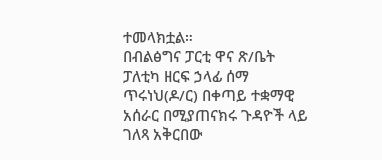ተመላክቷል።
በብልፅግና ፓርቲ ዋና ጽ/ቤት ፓለቲካ ዘርፍ ኃላፊ ሰማ ጥሩነህ(ዶ/ር) በቀጣይ ተቋማዊ አሰራር በሚያጠናክሩ ጉዳዮች ላይ ገለጻ አቅርበው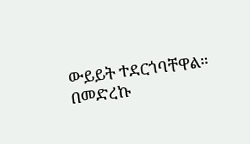ውይይት ተደርጎባቸዋል።
በመድረኩ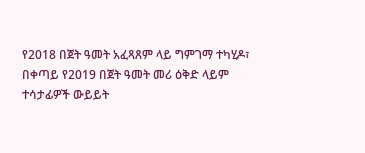የ2018 በጀት ዓመት አፈጻጸም ላይ ግምገማ ተካሂዶ፣ በቀጣይ የ2019 በጀት ዓመት መሪ ዕቅድ ላይም ተሳታፊዎች ውይይት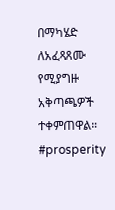በማካሄድ ለአፈጻጸሙ የሚያግዙ አቅጣጫዎች ተቀምጠዋል።
#prosperity